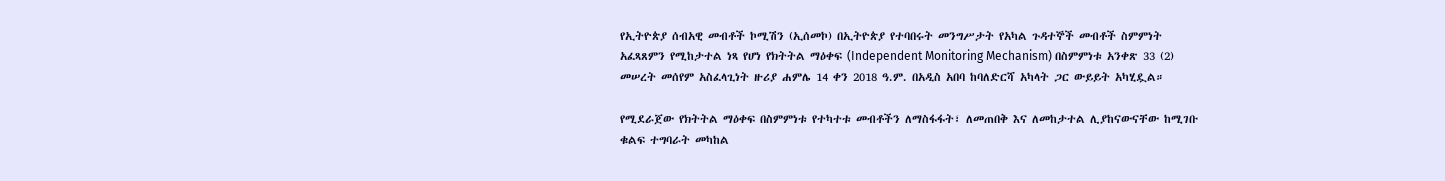የኢትዮጵያ ሰብአዊ መብቶች ኮሚሽን (ኢሰመኮ) በኢትዮጵያ የተባበሩት መንግሥታት የአካል ጉዳተኞች መብቶች ስምምነት አፈጻጸምን የሚከታተል ነጻ የሆነ የክትትል ማዕቀፍ (Independent Monitoring Mechanism) በስምምነቱ አንቀጽ 33 (2) መሠረት መሰየም አስፈላጊነት ዙሪያ ሐምሌ 14 ቀን 2018 ዓ.ም. በአዲስ አበባ ከባለድርሻ አካላት ጋር ውይይት አካሂዷል።

የሚደራጀው የክትትል ማዕቀፍ በስምምነቱ የተካተቱ መብቶችን ለማስፋፋት፣ ለመጠበቅ እና ለመከታተል ሊያከናውናቸው ከሚገቡ ቁልፍ ተግባራት መካከል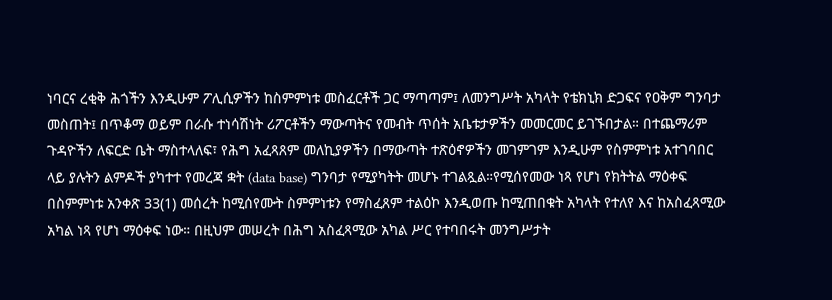ነባርና ረቂቅ ሕጎችን እንዲሁም ፖሊሲዎችን ከስምምነቱ መስፈርቶች ጋር ማጣጣም፤ ለመንግሥት አካላት የቴክኒክ ድጋፍና የዐቅም ግንባታ መስጠት፤ በጥቆማ ወይም በራሱ ተነሳሽነት ሪፖርቶችን ማውጣትና የመብት ጥሰት አቤቱታዎችን መመርመር ይገኙበታል። በተጨማሪም ጉዳዮችን ለፍርድ ቤት ማስተላለፍ፣ የሕግ አፈጻጸም መለኪያዎችን በማውጣት ተጽዕኖዎችን መገምገም እንዲሁም የስምምነቱ አተገባበር ላይ ያሉትን ልምዶች ያካተተ የመረጃ ቋት (data base) ግንባታ የሚያካትት መሆኑ ተገልጿል።የሚሰየመው ነጻ የሆነ የክትትል ማዕቀፍ በስምምነቱ አንቀጽ 33(1) መሰረት ከሚሰየሙት ስምምነቱን የማስፈጸም ተልዕኮ እንዲወጡ ከሚጠበቁት አካላት የተለየ እና ከአስፈጻሚው አካል ነጻ የሆነ ማዕቀፍ ነው። በዚህም መሠረት በሕግ አስፈጻሚው አካል ሥር የተባበሩት መንግሥታት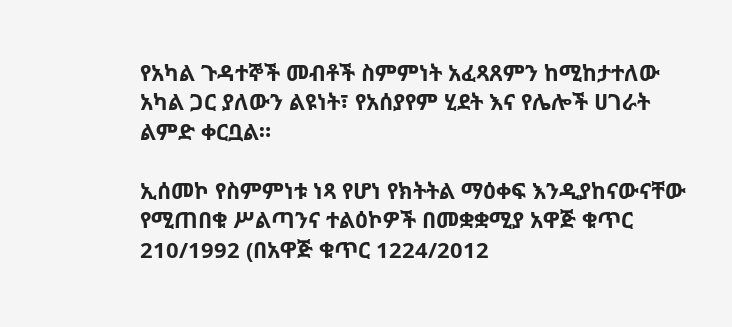የአካል ጉዳተኞች መብቶች ስምምነት አፈጻጸምን ከሚከታተለው አካል ጋር ያለውን ልዩነት፣ የአሰያየም ሂደት እና የሌሎች ሀገራት ልምድ ቀርቧል።

ኢሰመኮ የስምምነቱ ነጻ የሆነ የክትትል ማዕቀፍ እንዲያከናውናቸው የሚጠበቁ ሥልጣንና ተልዕኮዎች በመቋቋሚያ አዋጅ ቁጥር 210/1992 (በአዋጅ ቁጥር 1224/2012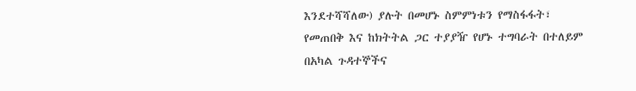እንደተሻሻለው) ያሉት በመሆኑ ስምምነቱን የማስፋፋት፣ የመጠበቅ እና ከክትትል ጋር ተያያዥ የሆኑ ተግባራት በተለይም በአካል ጉዳተኞችና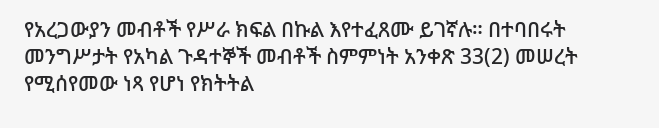የአረጋውያን መብቶች የሥራ ክፍል በኩል እየተፈጸሙ ይገኛሉ። በተባበሩት መንግሥታት የአካል ጉዳተኞች መብቶች ስምምነት አንቀጽ 33(2) መሠረት የሚሰየመው ነጻ የሆነ የክትትል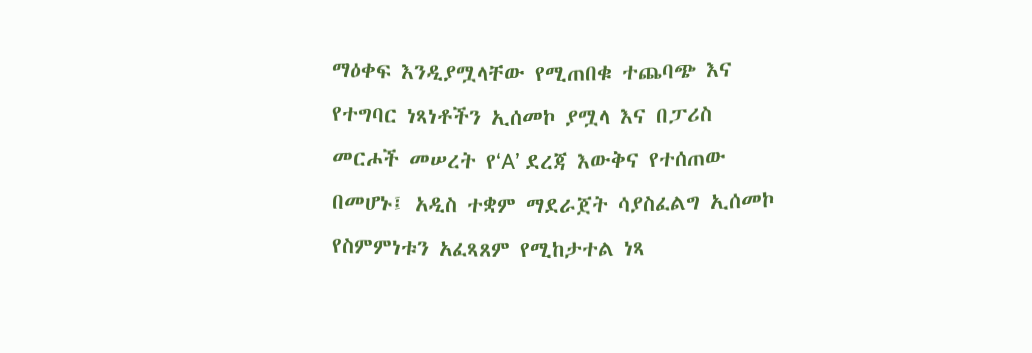ማዕቀፍ እንዲያሟላቸው የሚጠበቁ ተጨባጭ እና የተግባር ነጻነቶችን ኢሰመኮ ያሟላ እና በፓሪስ መርሖች መሠረት የ‘A’ ደረጃ እውቅና የተሰጠው በመሆኑ፤ አዲስ ተቋም ማደራጀት ሳያስፈልግ ኢሰመኮ የስምምነቱን አፈጻጸም የሚከታተል ነጻ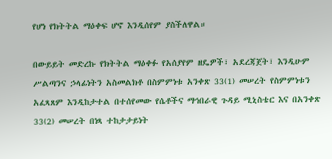የሆነ የክትትል ማዕቀፍ ሆኖ እንዲሰየም ያስችለዋል።

በውይይት መድረኩ የክትትል ማዕቀፉ የአሰያየም ዘዴዎች፣ አደረጃጀት፣ እንዲሁም ሥልጣንና ኃላፊነትን አስመልክቶ በስምምነቱ አንቀጽ 33(1) መሠረት የስምምነቱን አፈጻጸም እንዲከታተል በተሰየመው የሴቶችና ማኅበራዊ ጉዳይ ሚኒስቴር እና በአንቀጽ 33(2) መሠረት በነጻ ተከታታይነት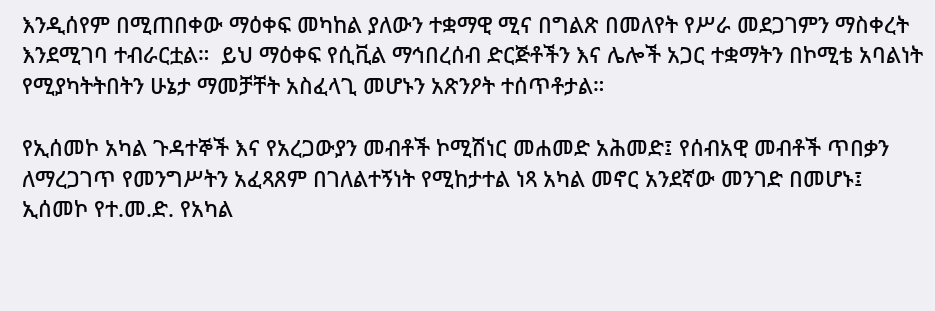እንዲሰየም በሚጠበቀው ማዕቀፍ መካከል ያለውን ተቋማዊ ሚና በግልጽ በመለየት የሥራ መደጋገምን ማስቀረት እንደሚገባ ተብራርቷል።  ይህ ማዕቀፍ የሲቪል ማኅበረሰብ ድርጅቶችን እና ሌሎች አጋር ተቋማትን በኮሚቴ አባልነት የሚያካትትበትን ሁኔታ ማመቻቸት አስፈላጊ መሆኑን አጽንዖት ተሰጥቶታል።

የኢሰመኮ አካል ጉዳተኞች እና የአረጋውያን መብቶች ኮሚሽነር መሐመድ አሕመድ፤ የሰብአዊ መብቶች ጥበቃን ለማረጋገጥ የመንግሥትን አፈጻጸም በገለልተኝነት የሚከታተል ነጻ አካል መኖር አንደኛው መንገድ በመሆኑ፤ ኢሰመኮ የተ.መ.ድ. የአካል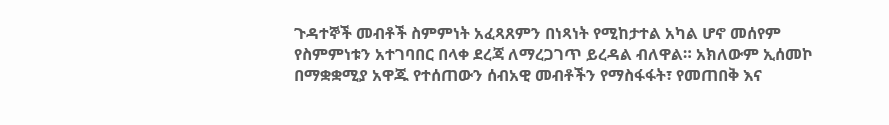ጉዳተኞች መብቶች ስምምነት አፈጻጸምን በነጻነት የሚከታተል አካል ሆኖ መሰየም የስምምነቱን አተገባበር በላቀ ደረጃ ለማረጋገጥ ይረዳል ብለዋል። አክለውም ኢሰመኮ በማቋቋሚያ አዋጁ የተሰጠውን ሰብአዊ መብቶችን የማስፋፋት፣ የመጠበቅ እና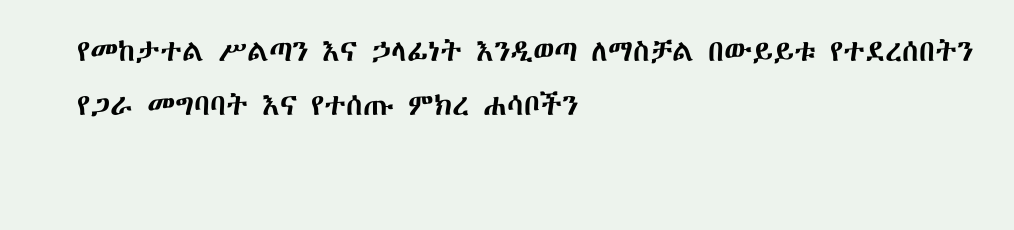የመከታተል ሥልጣን እና ኃላፊነት እንዲወጣ ለማስቻል በውይይቱ የተደረሰበትን የጋራ መግባባት እና የተሰጡ ምክረ ሐሳቦችን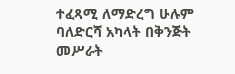ተፈጻሚ ለማድረግ ሁሉም ባለድርሻ አካላት በቅንጅት መሥራት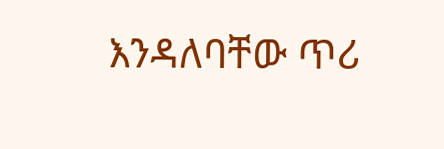እንዳለባቸው ጥሪ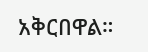አቅርበዋል።